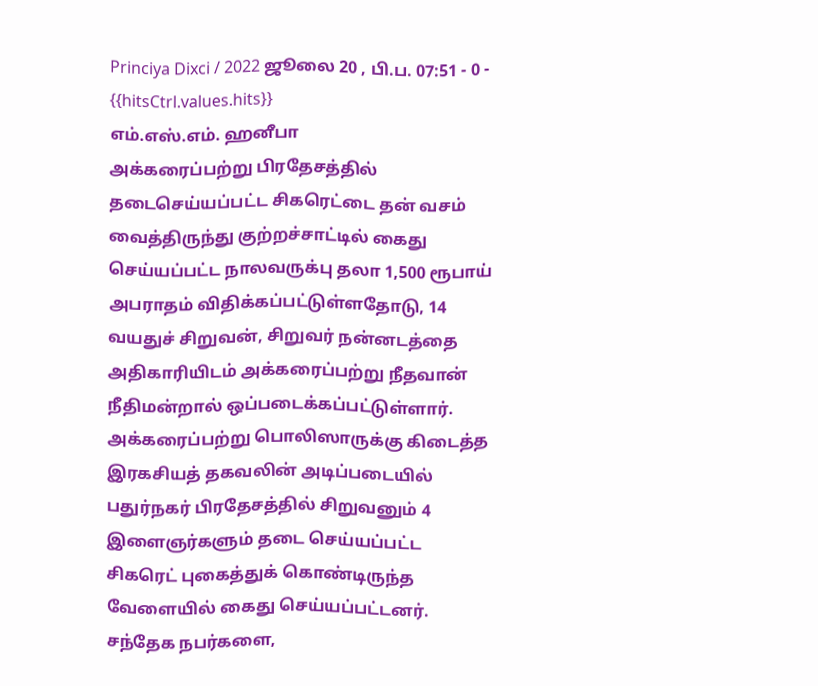Princiya Dixci / 2022 ஜூலை 20 , பி.ப. 07:51 - 0 - {{hitsCtrl.values.hits}}
எம்.எஸ்.எம். ஹனீபா
அக்கரைப்பற்று பிரதேசத்தில் தடைசெய்யப்பட்ட சிகரெட்டை தன் வசம் வைத்திருந்து குற்றச்சாட்டில் கைது செய்யப்பட்ட நாலவருக்பு தலா 1,500 ரூபாய் அபராதம் விதிக்கப்பட்டுள்ளதோடு, 14 வயதுச் சிறுவன், சிறுவர் நன்னடத்தை அதிகாரியிடம் அக்கரைப்பற்று நீதவான் நீதிமன்றால் ஒப்படைக்கப்பட்டுள்ளார்.
அக்கரைப்பற்று பொலிஸாருக்கு கிடைத்த இரகசியத் தகவலின் அடிப்படையில் பதுர்நகர் பிரதேசத்தில் சிறுவனும் 4 இளைஞர்களும் தடை செய்யப்பட்ட சிகரெட் புகைத்துக் கொண்டிருந்த வேளையில் கைது செய்யப்பட்டனர்.
சந்தேக நபர்களை,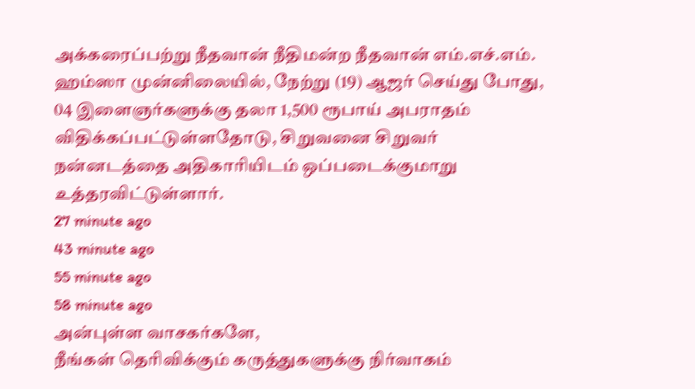அக்கரைப்பற்று நீதவான் நீதிமன்ற நீதவான் எம்.எச்.எம். ஹம்ஸா முன்னிலையில், நேற்று (19) ஆஜர் செய்து போது, 04 இளைஞர்களுக்கு தலா 1,500 ரூபாய் அபராதம் விதிக்கப்பட்டுள்ளதோடு, சிறுவனை சிறுவர் நன்னடத்தை அதிகாரியிடம் ஒப்படைக்குமாறு உத்தரவிட்டுள்ளார்.
27 minute ago
43 minute ago
55 minute ago
58 minute ago
அன்புள்ள வாசகர்களே,
நீங்கள் தெரிவிக்கும் கருத்துகளுக்கு நிர்வாகம்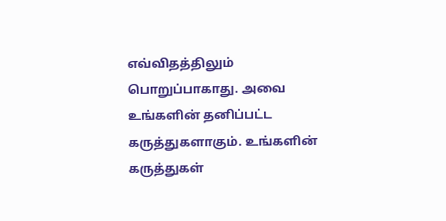எவ்விதத்திலும் பொறுப்பாகாது. அவை உங்களின் தனிப்பட்ட கருத்துகளாகும். உங்களின் கருத்துகள்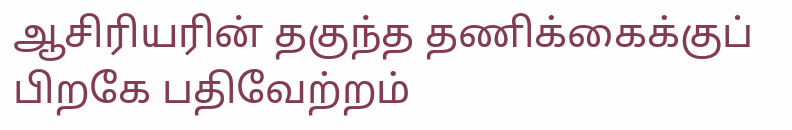ஆசிரியரின் தகுந்த தணிக்கைக்குப் பிறகே பதிவேற்றம்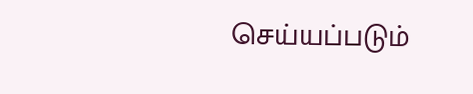செய்யப்படும்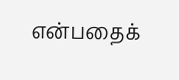என்பதைக்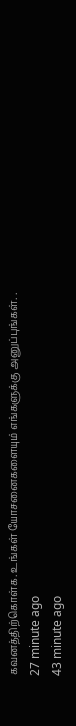கவனத்திற்கொள்க. உங்கள் யோசனைகளையும் எங்களுக்கு அனுப்புங்கள். .
27 minute ago
43 minute ago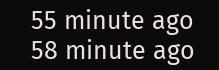55 minute ago
58 minute ago